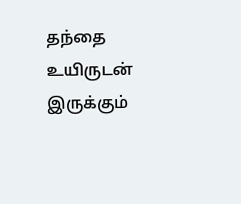தந்தை உயிருடன் இருக்கும்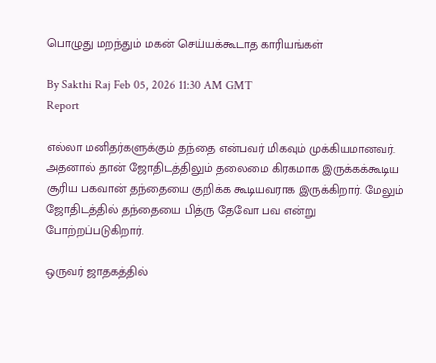பொழுது மறந்தும் மகன் செய்யக்கூடாத காரியங்கள்

By Sakthi Raj Feb 05, 2026 11:30 AM GMT
Report

எல்லா மனிதர்களுக்கும் தந்தை என்பவர் மிகவும் முக்கியமானவர். அதனால் தான் ஜோதிடத்திலும் தலைமை கிரகமாக இருக்கக்கூடிய சூரிய பகவான் தந்தையை குறிக்க கூடியவராக இருக்கிறார். மேலும் ஜோதிடத்தில் தந்தையை பித்ரு தேவோ பவ என்று போற்றப்படுகிறார்.

ஒருவர் ஜாதகத்தில்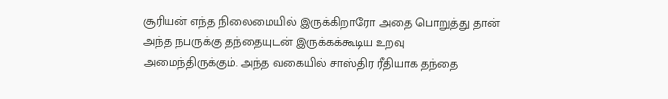சூரியன் எந்த நிலைமையில் இருக்கிறாரோ அதை பொறுத்து தான் அந்த நபருக்கு தந்தையுடன் இருக்கக்கூடிய உறவு அமைந்திருக்கும். அந்த வகையில் சாஸ்திர ரீதியாக தந்தை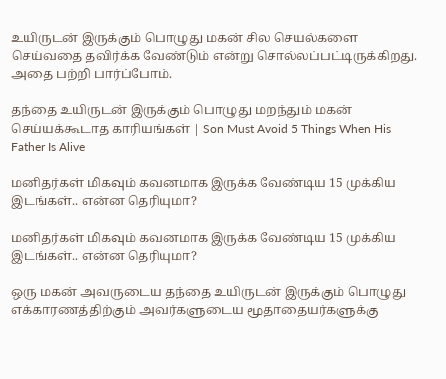உயிருடன் இருக்கும் பொழுது மகன் சில செயல்களை செய்வதை தவிர்க்க வேண்டும் என்று சொல்லப்பட்டிருக்கிறது. அதை பற்றி பார்ப்போம்.

தந்தை உயிருடன் இருக்கும் பொழுது மறந்தும் மகன் செய்யக்கூடாத காரியங்கள் | Son Must Avoid 5 Things When His Father Is Alive

மனிதர்கள் மிகவும் கவனமாக இருக்க வேண்டிய 15 முக்கிய இடங்கள்.. என்ன தெரியுமா?

மனிதர்கள் மிகவும் கவனமாக இருக்க வேண்டிய 15 முக்கிய இடங்கள்.. என்ன தெரியுமா?

ஒரு மகன் அவருடைய தந்தை உயிருடன் இருக்கும் பொழுது எக்காரணத்திற்கும் அவர்களுடைய மூதாதையர்களுக்கு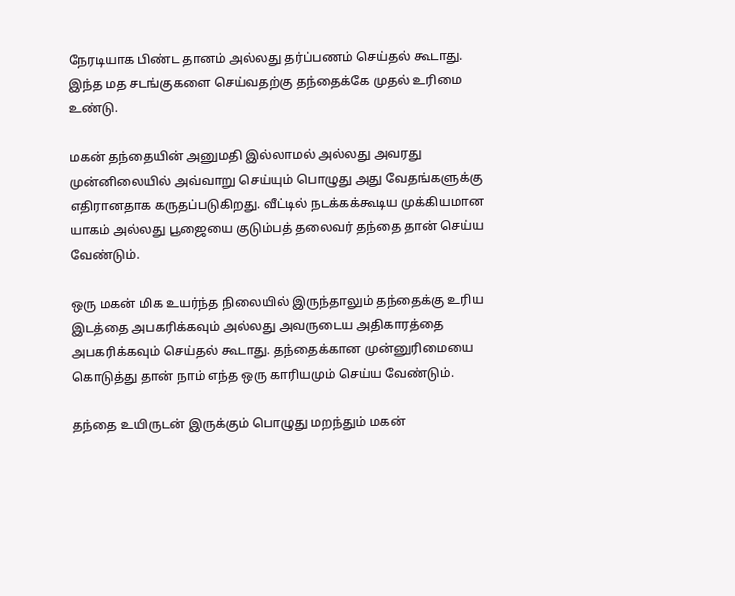நேரடியாக பிண்ட தானம் அல்லது தர்ப்பணம் செய்தல் கூடாது. இந்த மத சடங்குகளை செய்வதற்கு தந்தைக்கே முதல் உரிமை உண்டு.

மகன் தந்தையின் அனுமதி இல்லாமல் அல்லது அவரது முன்னிலையில் அவ்வாறு செய்யும் பொழுது அது வேதங்களுக்கு எதிரானதாக கருதப்படுகிறது. வீட்டில் நடக்கக்கூடிய முக்கியமான யாகம் அல்லது பூஜையை குடும்பத் தலைவர் தந்தை தான் செய்ய வேண்டும்.

ஒரு மகன் மிக உயர்ந்த நிலையில் இருந்தாலும் தந்தைக்கு உரிய இடத்தை அபகரிக்கவும் அல்லது அவருடைய அதிகாரத்தை அபகரிக்கவும் செய்தல் கூடாது. தந்தைக்கான முன்னுரிமையை கொடுத்து தான் நாம் எந்த ஒரு காரியமும் செய்ய வேண்டும்.

தந்தை உயிருடன் இருக்கும் பொழுது மறந்தும் மகன்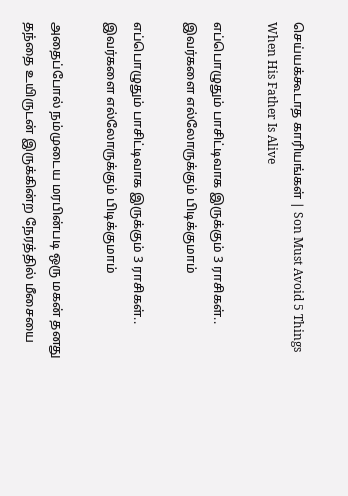செய்யக்கூடாத காரியங்கள் | Son Must Avoid 5 Things When His Father Is Alive

எப்பொழுதும் பாசிட்டிவாக இருக்கும் 3 ராசிகள்.. இவர்களை எல்லோருக்கும் பிடிக்குமாம்

எப்பொழுதும் பாசிட்டிவாக இருக்கும் 3 ராசிகள்.. இவர்களை எல்லோருக்கும் பிடிக்குமாம்

அதைப்போல் நம்முடைய மரபின்படி ஒரு மகன் தனது தந்தை உயிருடன் இருக்கின்ற நேரத்தில் மீசையை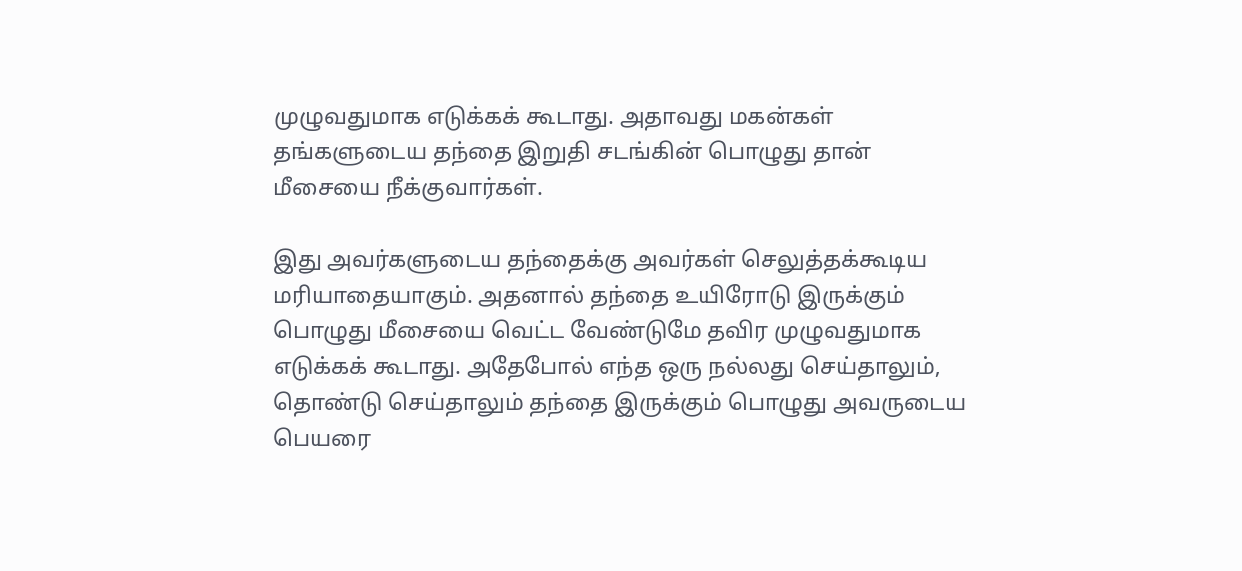முழுவதுமாக எடுக்கக் கூடாது. அதாவது மகன்கள் தங்களுடைய தந்தை இறுதி சடங்கின் பொழுது தான் மீசையை நீக்குவார்கள்.

இது அவர்களுடைய தந்தைக்கு அவர்கள் செலுத்தக்கூடிய மரியாதையாகும். அதனால் தந்தை உயிரோடு இருக்கும் பொழுது மீசையை வெட்ட வேண்டுமே தவிர முழுவதுமாக எடுக்கக் கூடாது. அதேபோல் எந்த ஒரு நல்லது செய்தாலும், தொண்டு செய்தாலும் தந்தை இருக்கும் பொழுது அவருடைய பெயரை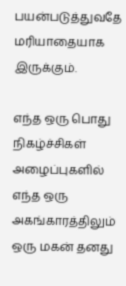பயன்படுத்துவதே மரியாதையாக இருக்கும்.

எந்த ஒரு பொது நிகழ்ச்சிகள் அழைப்புகளில் எந்த ஒரு அகங்காரத்திலும் ஒரு மகன் தனது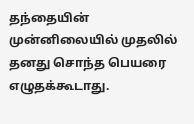தந்தையின் முன்னிலையில் முதலில் தனது சொந்த பெயரை எழுதக்கூடாது.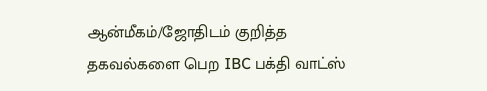ஆன்மீகம்/ஜோதிடம் குறித்த தகவல்களை பெற IBC பக்தி வாட்ஸ்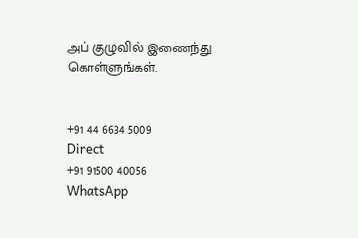அப் குழுவில் இணைந்து கொள்ளுங்கள்.


+91 44 6634 5009
Direct
+91 91500 40056
WhatsApp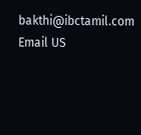bakthi@ibctamil.com
Email US